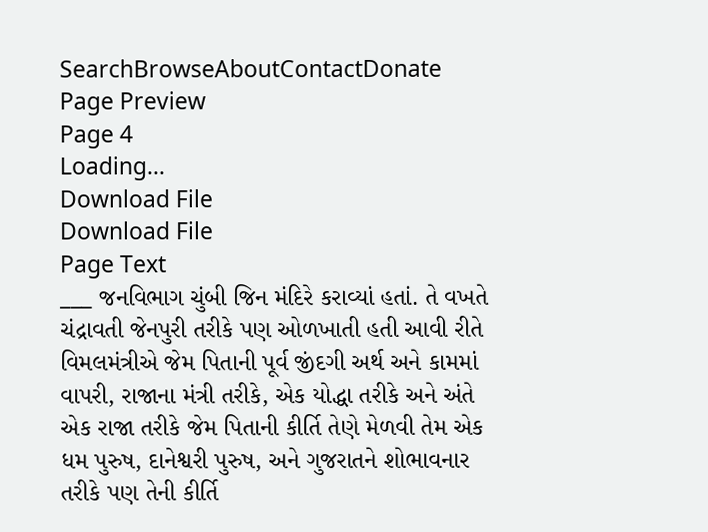SearchBrowseAboutContactDonate
Page Preview
Page 4
Loading...
Download File
Download File
Page Text
___ જનવિભાગ ચુંબી જિન મંદિરે કરાવ્યાં હતાં. તે વખતે ચંદ્રાવતી જેનપુરી તરીકે પણ ઓળખાતી હતી આવી રીતે વિમલમંત્રીએ જેમ પિતાની પૂર્વ જીંદગી અર્થ અને કામમાં વાપરી, રાજાના મંત્રી તરીકે, એક યોદ્ધા તરીકે અને અંતે એક રાજા તરીકે જેમ પિતાની કીર્તિ તેણે મેળવી તેમ એક ધમ પુરુષ, દાનેશ્વરી પુરુષ, અને ગુજરાતને શોભાવનાર તરીકે પણ તેની કીર્તિ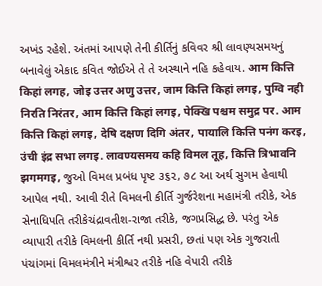અખંડ રહેશે. અંતમાં આપણે તેની કીર્તિનું કવિવર શ્રી લાવણ્યસમયનું બનાવેલું એકાદ કવિત જોઈએ તે તે અસ્થાને નહિ કહેવાય. आम कित्ति किहां लगह, जोइ उत्तर अणु उत्तर, जाम कित्ति किहां लगइ, पुग्वि नही निरति निरंतर, आम कित्ति किहां लगइ, पेक्खि पश्चम समुद्र पर. आम कित्ति किहां लगइ, देषि दक्षण दिगि अंतर, पायालि कित्ति पनंग करइ, उंची इंद्र सभा लगइ. लावण्यसमय कहि विमल तूह, कित्ति त्रिभावनि झगमगइ, જુઓ વિમલ પ્રબંધ પૃષ્ટ ૩૬૨, ૭૮ આ અર્થ સુગમ હેવાથી આપેલ નથી. આવી રીતે વિમલની કીર્તિ ગુર્જરેશના મહામંત્રી તરીકે, એક સેનાધિપતિ તરીકેચંદ્રાવતીશ-રાજા તરીકે, જગપ્રસિદ્ધ છે. પરંતુ એક વ્યાપારી તરીકે વિમલની કીર્તિ નથી પ્રસરી, છતાં પણ એક ગુજરાતી પંચાંગમાં વિમલમંત્રીને મંત્રીશ્વર તરીકે નહિ વેપારી તરીકે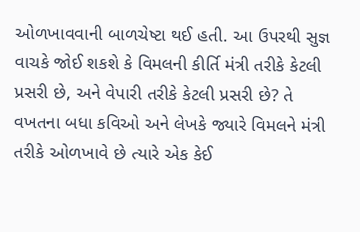ઓળખાવવાની બાળચેષ્ટા થઈ હતી. આ ઉપરથી સુજ્ઞ વાચકે જોઈ શકશે કે વિમલની કીર્તિ મંત્રી તરીકે કેટલી પ્રસરી છે, અને વેપારી તરીકે કેટલી પ્રસરી છે? તે વખતના બધા કવિઓ અને લેખકે જ્યારે વિમલને મંત્રી તરીકે ઓળખાવે છે ત્યારે એક કેઈ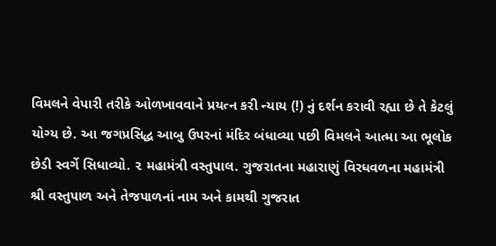વિમલને વેપારી તરીકે ઓળખાવવાને પ્રયત્ન કરી ન્યાય (!) નું દર્શન કરાવી રહ્યા છે તે કેટલું યોગ્ય છે. આ જગપ્રસિદ્ધ આબુ ઉપરનાં મંદિર બંધાવ્યા પછી વિમલને આત્મા આ ભૂલોક છેડી સ્વર્ગે સિધાવ્યો. ૨ મહામંત્રી વસ્તુપાલ. ગુજરાતના મહારાણું વિરધવળના મહામંત્રી શ્રી વસ્તુપાળ અને તેજપાળનાં નામ અને કામથી ગુજરાત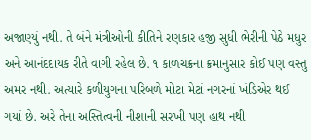અજાણ્યું નથી. તે બંને મંત્રીઓની કીતિને રણકાર હજી સુધી ભેરીની પેઠે મધુર અને આનંદદાયક રીતે વાગી રહેલ છે. ૧ કાળચક્રના ક્રમાનુસાર કોઈ પણ વસ્તુ અમર નથી. અત્યારે કળીયુગના પરિબળે મોટા મેટાં નગરનાં ખંડિએર થઈ ગયાં છે. અરે તેના અસ્તિત્વની નીશાની સરખી પણ હાથ નથી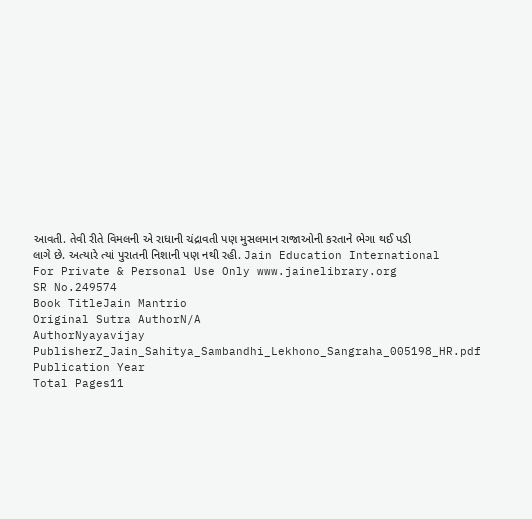આવતી. તેવી રીતે વિમલની એ રાધાની ચંદ્રાવતી પણ મુસલમાન રાજાઓની કરતાને ભેગા થઈ પડી લાગે છે. અત્યારે ત્યાં પુરાતની નિશાની પણ નથી રહી. Jain Education International For Private & Personal Use Only www.jainelibrary.org
SR No.249574
Book TitleJain Mantrio
Original Sutra AuthorN/A
AuthorNyayavijay
PublisherZ_Jain_Sahitya_Sambandhi_Lekhono_Sangraha_005198_HR.pdf
Publication Year
Total Pages11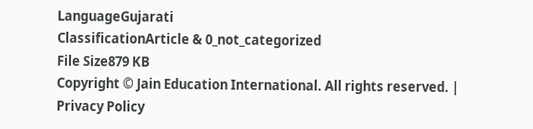LanguageGujarati
ClassificationArticle & 0_not_categorized
File Size879 KB
Copyright © Jain Education International. All rights reserved. | Privacy Policy